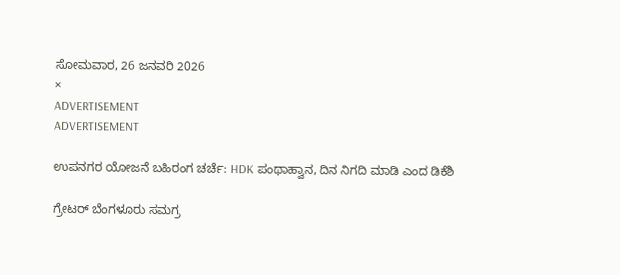ಸೋಮವಾರ, 26 ಜನವರಿ 2026
×
ADVERTISEMENT
ADVERTISEMENT

ಉಪನಗರ ಯೋಜನೆ ಬಹಿರಂಗ ಚರ್ಚೆ: HDK ಪಂಥಾಹ್ವಾನ, ದಿನ ನಿಗದಿ ಮಾಡಿ ಎಂದ ಡಿಕೆಶಿ

ಗ್ರೇಟರ್‌ ಬೆಂಗಳೂರು ಸಮಗ್ರ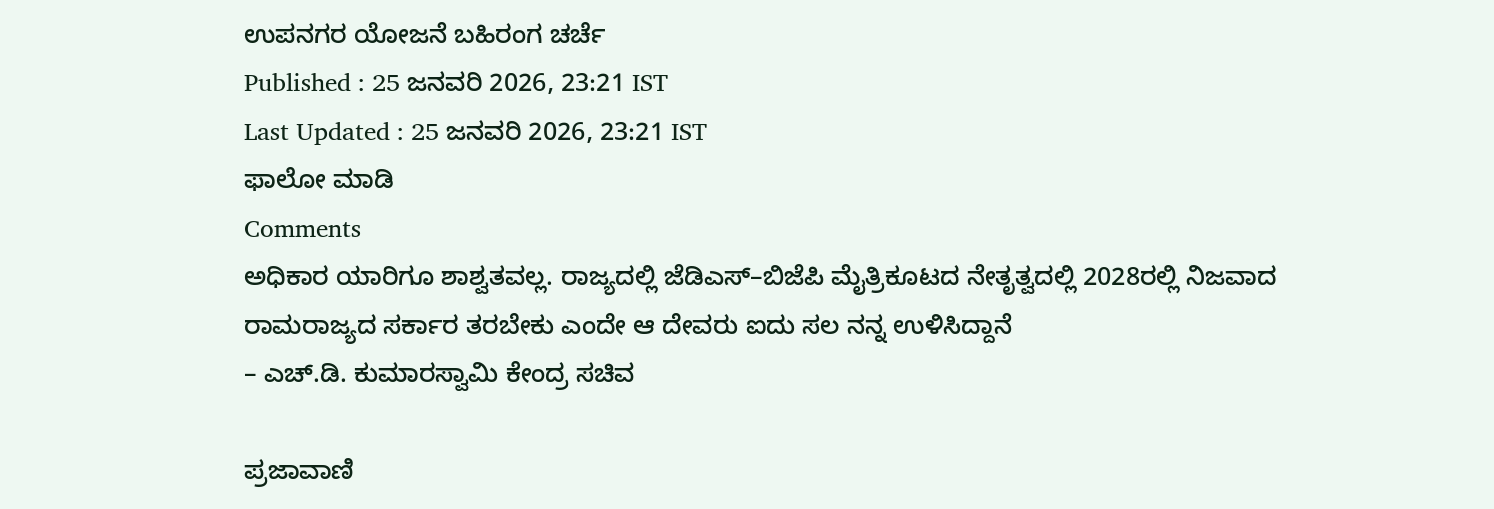ಉಪನಗರ ಯೋಜನೆ ಬಹಿರಂಗ ಚರ್ಚೆ
Published : 25 ಜನವರಿ 2026, 23:21 IST
Last Updated : 25 ಜನವರಿ 2026, 23:21 IST
ಫಾಲೋ ಮಾಡಿ
Comments
ಅಧಿಕಾರ ಯಾರಿಗೂ ಶಾಶ್ವತವಲ್ಲ. ರಾಜ್ಯದಲ್ಲಿ ಜೆಡಿಎಸ್–ಬಿಜೆಪಿ ಮೈತ್ರಿಕೂಟದ ನೇತೃತ್ವದಲ್ಲಿ 2028ರಲ್ಲಿ ನಿಜವಾದ ರಾಮರಾಜ್ಯದ ಸರ್ಕಾರ ತರಬೇಕು ಎಂದೇ ಆ ದೇವರು ಐದು ಸಲ ನನ್ನ ಉಳಿಸಿದ್ದಾನೆ
– ಎಚ್.ಡಿ. ಕುಮಾರಸ್ವಾಮಿ ಕೇಂದ್ರ ಸಚಿವ

ಪ್ರಜಾವಾಣಿ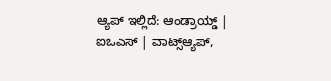ಆ್ಯಪ್ ಇಲ್ಲಿದೆ: ಆಂಡ್ರಾಯ್ಡ್ | ಐಒಎಸ್ | ವಾಟ್ಸ್ಆ್ಯಪ್,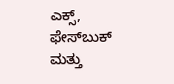ಎಕ್ಸ್, ಫೇಸ್‌ಬುಕ್ ಮತ್ತು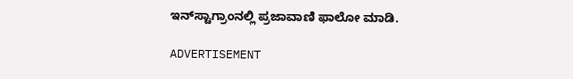ಇನ್‌ಸ್ಟಾಗ್ರಾಂನಲ್ಲಿ ಪ್ರಜಾವಾಣಿ ಫಾಲೋ ಮಾಡಿ.

ADVERTISEMENT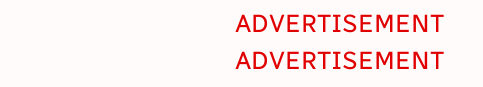ADVERTISEMENT
ADVERTISEMENT